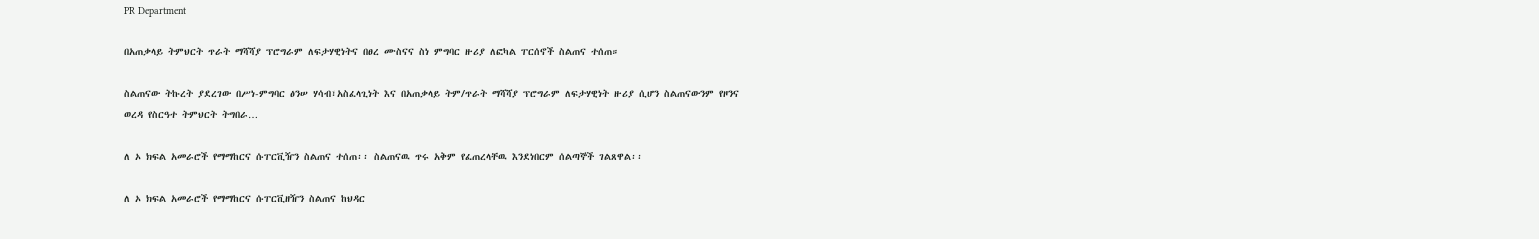PR Department

በአጠቃላይ ትምህርት ጥራት ማሻሻያ ፕሮግራም ለፍታሃዊነትና በፀረ ሙስናና ስነ ምግባር ዙሪያ ለፎካል ፐርሰኖች ስልጠና ተሰጠ።

ስልጠናው ትኩረት ያደረገው በሥነ-ምግባር ፅንሠ ሃሳብ፣አስፈላጊነት እና በአጠቃላይ ትም/ጥራት ማሻሻያ ፕሮግራም ለፍታሃዊነት ዙሪያ ሲሆን ስልጠናውንም የዞንና ወረዳ የስርዓተ ትምህርት ትግበራ…

ለ ኦ ክፍል አመራሮች የማማከርና ሱፐርቪዥን ስልጠና ተሰጠ፡፡ ስልጠናዉ ጥሩ አቅም የፈጠረላቸዉ እንደነበርም ሰልጣኞች ገልጸዋል፡፡

ለ ኦ ክፍል አመራሮች የማማከርና ሱፐርቪዘዥን ስልጠና ከህዳር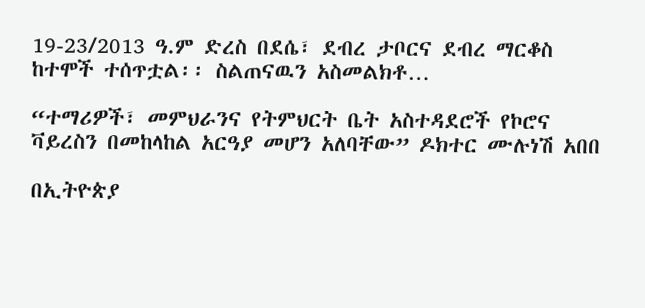19-23/2013 ዓ.ም ድረስ በደሴ፣ ደብረ ታቦርና ደብረ ማርቆስ ከተሞች ተሰጥቷል፡፡ ስልጠናዉን አስመልክቶ…

“ተማሪዎች፣ መምህራንና የትምህርት ቤት አስተዳደሮች የኮሮና ቫይረስን በመከላከል አርዓያ መሆን አለባቸው” ዶክተር ሙሉነሽ አበበ

በኢትዮጵያ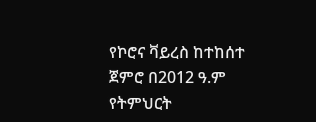የኮሮና ቫይረስ ከተከሰተ ጀምሮ በ2012 ዓ.ም የትምህርት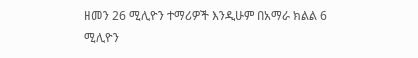ዘመን 26 ሚሊዮን ተማሪዎች እንዲሁም በአማራ ክልል 6 ሚሊዮን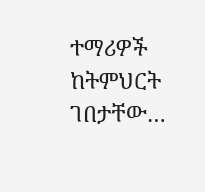ተማሪዎች ከትምህርት ገበታቸው…